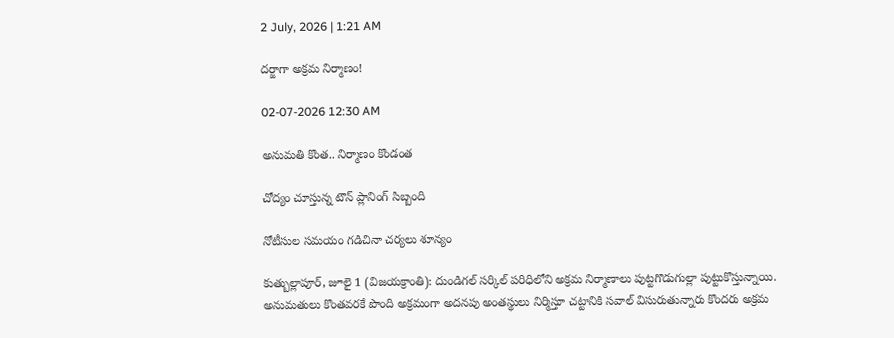2 July, 2026 | 1:21 AM

దర్జాగా అక్రమ నిర్మాణం!

02-07-2026 12:30 AM

అనుమతి కొంత.. నిర్మాణం కొండంత

చోద్యం చూస్తున్న టౌన్ ప్లానింగ్ సిబ్బంది

నోటీసుల సమయం గడిచినా చర్యలు శూన్యం

కుత్బుల్లాపూర్, జూలై 1 (విజయక్రాంతి): దుండిగల్ సర్కిల్ పరిధిలోని అక్రమ నిర్మాణాలు పుట్టగొడుగుల్లా పుట్టుకొస్తున్నాయి. అనుమతులు కొంతవరకే పొంది అక్రమంగా అదనపు అంతస్థులు నిర్మిస్తూ చట్టానికి సవాల్ విసురుతున్నారు కొందరు అక్రమ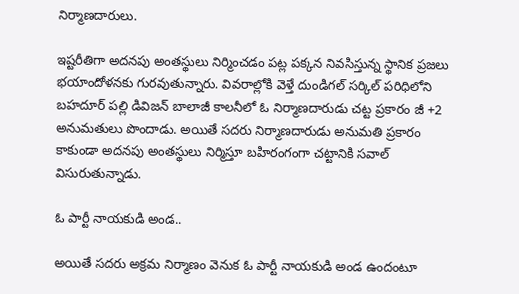నిర్మాణదారులు.

ఇష్టరీతిగా అదనపు అంతస్థులు నిర్మించడం పట్ల పక్కన నివసిస్తున్న స్థానిక ప్రజలు భయాందోళనకు గురవుతున్నారు. వివరాల్లోకి వెళ్తే దుండిగల్ సర్కిల్ పరిధిలోని బహదూర్ పల్లి డివిజన్ బాలాజీ కాలనీలో ఓ నిర్మాణదారుడు చట్ట ప్రకారం జీ +2 అనుమతులు పొందాడు. అయితే సదరు నిర్మాణదారుడు అనుమతి ప్రకారం కాకుండా అదనపు అంతస్థులు నిర్మిస్తూ బహిరంగంగా చట్టానికి సవాల్ విసురుతున్నాడు.

ఓ పార్టీ నాయకుడి అండ..

అయితే సదరు అక్రమ నిర్మాణం వెనుక ఓ పార్టీ నాయకుడి అండ ఉందంటూ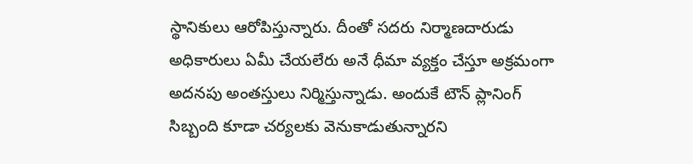స్థానికులు ఆరోపిస్తున్నారు. దీంతో సదరు నిర్మాణదారుడు అధికారులు ఏమీ చేయలేరు అనే ధీమా వ్యక్తం చేస్తూ అక్రమంగా అదనపు అంతస్తులు నిర్మిస్తున్నాడు. అందుకే టౌన్ ప్లానింగ్ సిబ్బంది కూడా చర్యలకు వెనుకాడుతున్నారని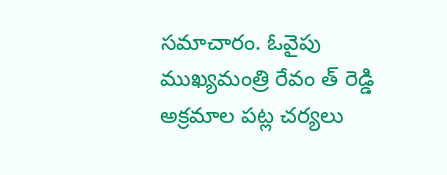సమాచారం. ఓవైపు ముఖ్యమంత్రి రేవం త్ రెడ్డి అక్రమాల పట్ల చర్యలు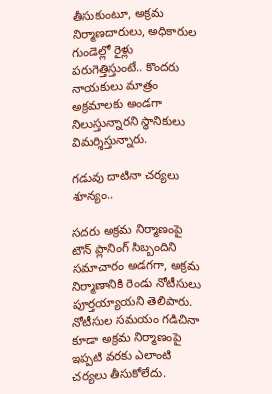తీసుకుంటూ, అక్రమ నిర్మాణదారులు, అధికారుల గుండెల్లో రైళ్లు పరుగెత్తిస్తుంటే.. కొందరు  నాయకులు మాత్రం అక్రమాలకు అండగా నిలుస్తున్నారని స్థానికులు విమర్శిస్తున్నారు.

గడువు దాటినా చర్యలు శూన్యం..

సదరు అక్రమ నిర్మాణంపై టౌన్ ప్లానింగ్ సిబ్బందిని సమాచారం అడగగా, అక్రమ నిర్మాణానికి రెండు నోటీసులు పూర్తయ్యాయని తెలిపారు. నోటీసుల సమయం గడిచినా కూడా అక్రమ నిర్మాణంపై ఇప్పటి వరకు ఎలాంటి చర్యలు తీసుకోలేదు.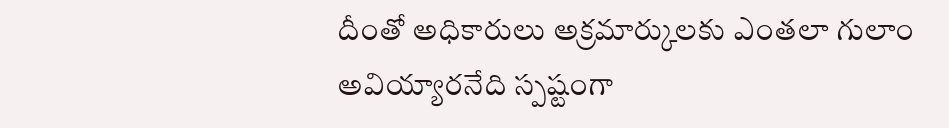దీంతో అధికారులు అక్రమార్కులకు ఎంతలా గులాం అవియ్యారనేది స్పష్టంగా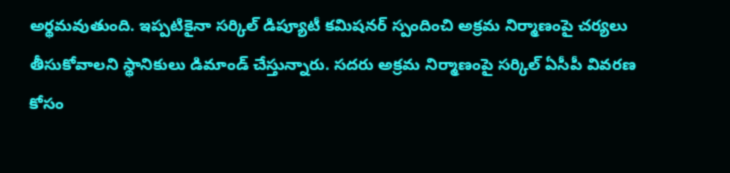అర్థమవుతుంది. ఇప్పటికైనా సర్కిల్ డిప్యూటీ కమిషనర్ స్పందించి అక్రమ నిర్మాణంపై చర్యలు తీసుకోవాలని స్థానికులు డిమాండ్ చేస్తున్నారు. సదరు అక్రమ నిర్మాణంపై సర్కిల్ ఏసీపీ వివరణ కోసం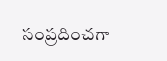సంప్రదించగా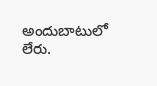అందుబాటులో లేరు.